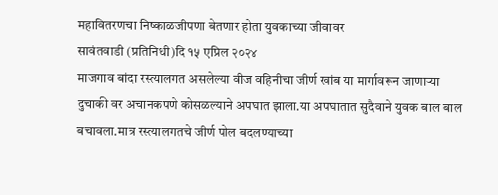महावितरणचा निष्काळजीपणा बेतणार होता युवकाच्या जीवावर
सावंतवाडी (प्रतिनिधी)दि १५ एप्रिल २०२४
माजगाव बांदा रस्त्यालगत असलेल्या वीज वहिनीचा जीर्ण खांब या मार्गावरून जाणाऱ्या दुचाकी वर अचानकपणे कोसळल्याने अपघात झाला.या अपघातात सुदैवाने युवक बाल बाल बचावला.मात्र रस्त्यालगतचे जीर्ण पोल बदलण्याच्या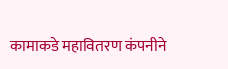कामाकडे महावितरण कंपनीने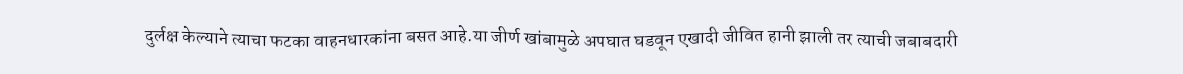दुर्लक्ष केल्याने त्याचा फटका वाहनधारकांना बसत आहे.या जीर्ण खांबामुळे अपघात घडवून एखादी जीवित हानी झाली तर त्याची जबाबदारी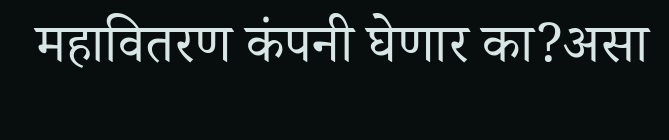महावितरण कंपनी घेणार का?असा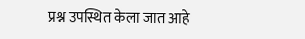प्रश्न उपस्थित केला जात आहे